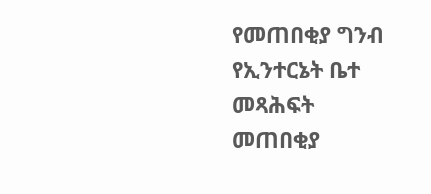የመጠበቂያ ግንብ የኢንተርኔት ቤተ መጻሕፍት
መጠበቂያ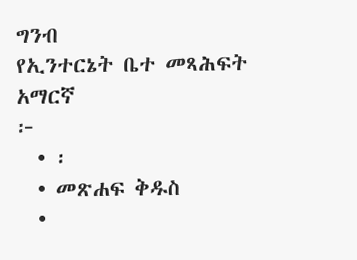ግንብ
የኢንተርኔት ቤተ መጻሕፍት
አማርኛ
፦
  • ፡
  • መጽሐፍ ቅዱስ
  •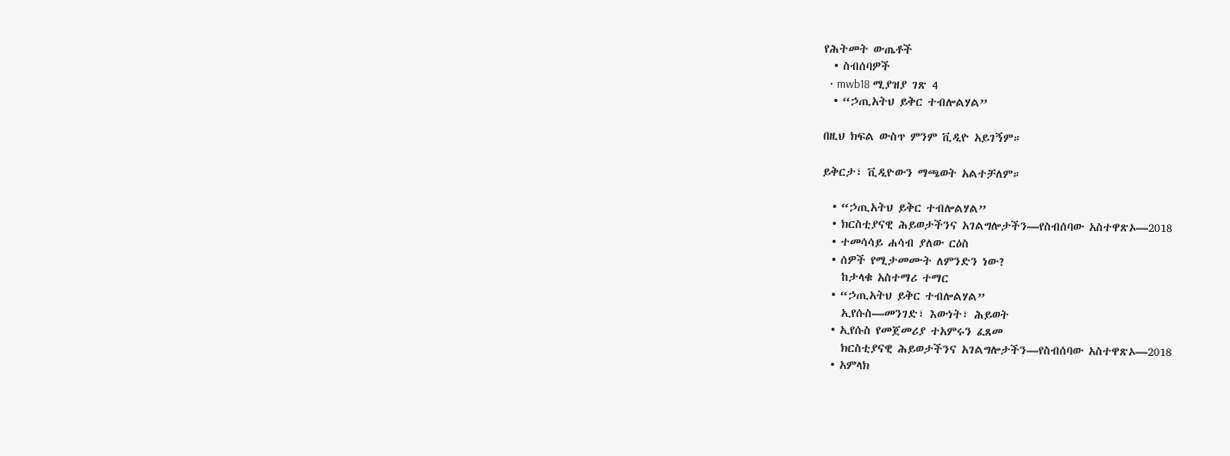የሕትመት ውጤቶች
  • ስብሰባዎች
  • mwb18 ሚያዝያ ገጽ 4
  • “ኃጢአትህ ይቅር ተብሎልሃል”

በዚህ ክፍል ውስጥ ምንም ቪዲዮ አይገኝም።

ይቅርታ፣ ቪዲዮውን ማጫወት አልተቻለም።

  • “ኃጢአትህ ይቅር ተብሎልሃል”
  • ክርስቲያናዊ ሕይወታችንና አገልግሎታችን—የስብሰባው አስተዋጽኦ—2018
  • ተመሳሳይ ሐሳብ ያለው ርዕስ
  • ሰዎች የሚታመሙት ለምንድን ነው?
    ከታላቁ አስተማሪ ተማር
  • “ኃጢአትህ ይቅር ተብሎልሃል”
    ኢየሱስ—መንገድ፣ እውነት፣ ሕይወት
  • ኢየሱስ የመጀመሪያ ተአምሩን ፈጸመ
    ክርስቲያናዊ ሕይወታችንና አገልግሎታችን—የስብሰባው አስተዋጽኦ—2018
  • አምላክ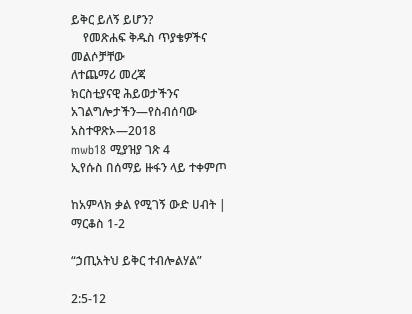ይቅር ይለኝ ይሆን?
    የመጽሐፍ ቅዱስ ጥያቄዎችና መልሶቻቸው
ለተጨማሪ መረጃ
ክርስቲያናዊ ሕይወታችንና አገልግሎታችን—የስብሰባው አስተዋጽኦ—2018
mwb18 ሚያዝያ ገጽ 4
ኢየሱስ በሰማይ ዙፋን ላይ ተቀምጦ

ከአምላክ ቃል የሚገኝ ውድ ሀብት | ማርቆስ 1-2

“ኃጢአትህ ይቅር ተብሎልሃል”

2:5-12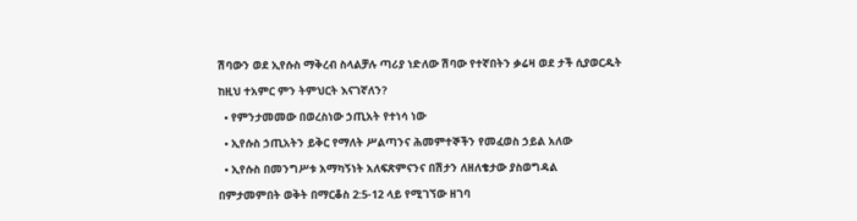ሽባውን ወደ ኢየሱስ ማቅረብ ስላልቻሉ ጣሪያ ነድለው ሽባው የተኛበትን ቃሬዛ ወደ ታች ሲያወርዱት

ከዚህ ተአምር ምን ትምህርት እናገኛለን?

  • የምንታመመው በወረስነው ኃጢአት የተነሳ ነው

  • ኢየሱስ ኃጢአትን ይቅር የማለት ሥልጣንና ሕመምተኞችን የመፈወስ ኃይል አለው

  • ኢየሱስ በመንግሥቱ አማካኝነት አለፍጽምናንና በሽታን ለዘለቄታው ያስወግዳል

በምታመምበት ወቅት በማርቆስ 2:5-12 ላይ የሚገኘው ዘገባ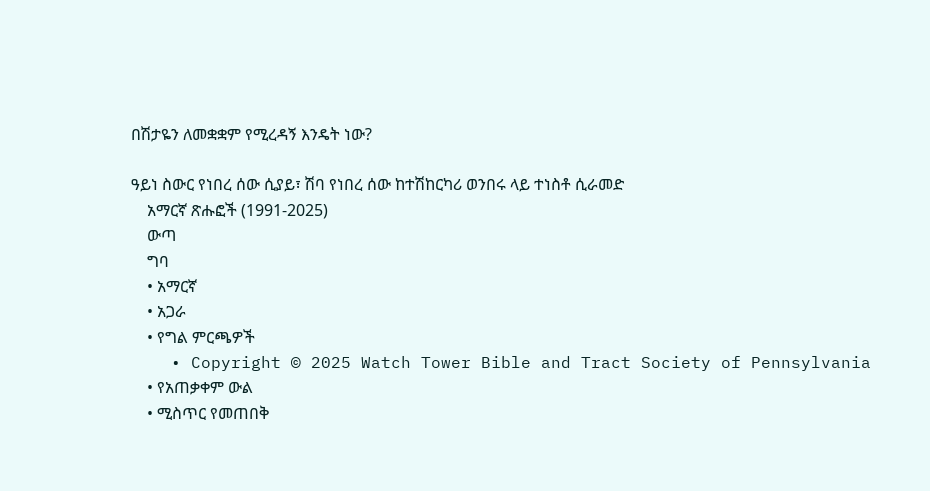በሽታዬን ለመቋቋም የሚረዳኝ እንዴት ነው?

ዓይነ ስውር የነበረ ሰው ሲያይ፣ ሽባ የነበረ ሰው ከተሽከርካሪ ወንበሩ ላይ ተነስቶ ሲራመድ
    አማርኛ ጽሑፎች (1991-2025)
    ውጣ
    ግባ
    • አማርኛ
    • አጋራ
    • የግል ምርጫዎች
    • Copyright © 2025 Watch Tower Bible and Tract Society of Pennsylvania
    • የአጠቃቀም ውል
    • ሚስጥር የመጠበቅ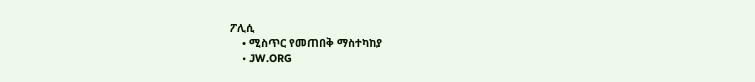ፖሊሲ
    • ሚስጥር የመጠበቅ ማስተካከያ
    • JW.ORG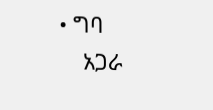• ግባ
    አጋራ